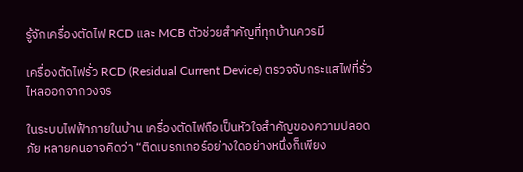รู้จักเครื่องตัดไฟ RCD และ MCB ตัวช่วยสำคัญที่ทุกบ้านควรมี

เครื่องตัดไฟรั่ว RCD (Residual Current Device) ตรวจจับกระแสไฟที่รั่วไหลออกจากวงจร

ในระบบไฟฟ้าภายในบ้าน เครื่องตัดไฟถือเป็นหัวใจสำคัญของความปลอดภัย หลายคนอาจคิดว่า “ติดเบรกเกอร์อย่างใดอย่างหนึ่งก็เพียง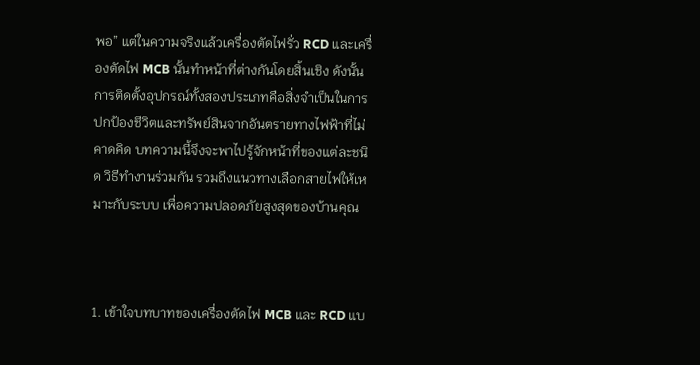พอ” แต่ในความจริงแล้วเครื่องตัดไฟรั่ว RCD และเครื่องตัดไฟ MCB นั้นทำหน้าที่ต่างกันโดยสิ้นเชิง ดังนั้น การติดตั้งอุปกรณ์ทั้งสองประเภทคือสิ่งจำเป็นในการปกป้องชีวิตและทรัพย์สินจากอันตรายทางไฟฟ้าที่ไม่คาดคิด บทความนี้จึงจะพาไปรู้จักหน้าที่ของแต่ละชนิด วิธีทำงานร่วมกัน รวมถึงแนวทางเลือกสายไฟให้เหมาะกับระบบ เพื่อความปลอดภัยสูงสุดของบ้านคุณ



1. เข้าใจบทบาทของเครื่องตัดไฟ MCB และ RCD แบ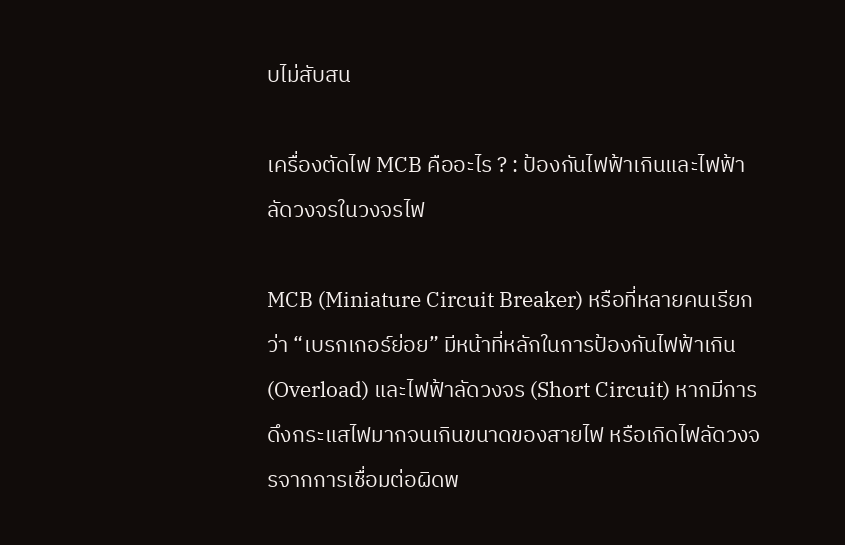บไม่สับสน

เครื่องตัดไฟ MCB คืออะไร ? : ป้องกันไฟฟ้าเกินและไฟฟ้าลัดวงจรในวงจรไฟ

MCB (Miniature Circuit Breaker) หรือที่หลายคนเรียกว่า “เบรกเกอร์ย่อย” มีหน้าที่หลักในการป้องกันไฟฟ้าเกิน (Overload) และไฟฟ้าลัดวงจร (Short Circuit) หากมีการดึงกระแสไฟมากจนเกินขนาดของสายไฟ หรือเกิดไฟลัดวงจรจากการเชื่อมต่อผิดพ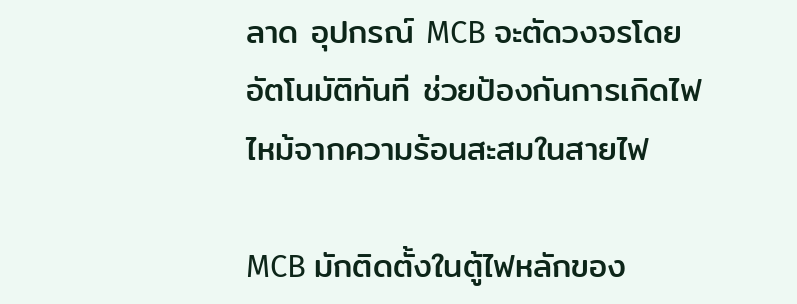ลาด อุปกรณ์ MCB จะตัดวงจรโดยอัตโนมัติทันที ช่วยป้องกันการเกิดไฟไหม้จากความร้อนสะสมในสายไฟ

MCB มักติดตั้งในตู้ไฟหลักของ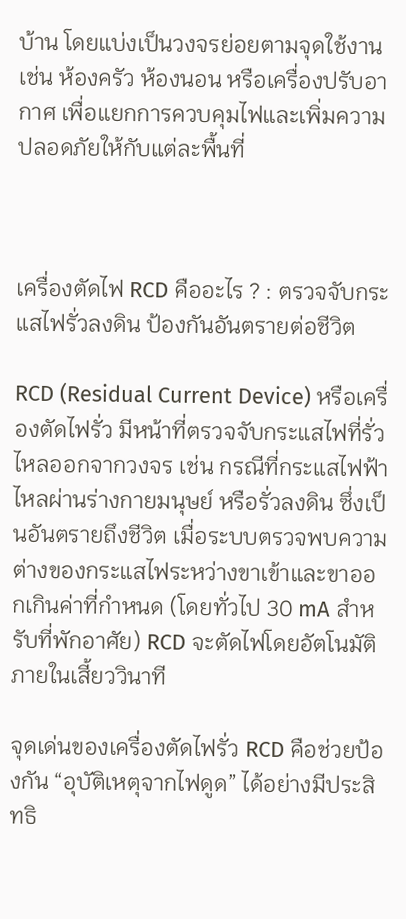บ้าน โดยแบ่งเป็นวงจรย่อยตามจุดใช้งาน เช่น ห้องครัว ห้องนอน หรือเครื่องปรับอากาศ เพื่อแยกการควบคุมไฟและเพิ่มความปลอดภัยให้กับแต่ละพื้นที่



เครื่องตัดไฟ RCD คืออะไร ? : ตรวจจับกระแสไฟรั่วลงดิน ป้องกันอันตรายต่อชีวิต

RCD (Residual Current Device) หรือเครื่องตัดไฟรั่ว มีหน้าที่ตรวจจับกระแสไฟที่รั่วไหลออกจากวงจร เช่น กรณีที่กระแสไฟฟ้าไหลผ่านร่างกายมนุษย์ หรือรั่วลงดิน ซึ่งเป็นอันตรายถึงชีวิต เมื่อระบบตรวจพบความต่างของกระแสไฟระหว่างขาเข้าและขาออกเกินค่าที่กำหนด (โดยทั่วไป 30 mA สำหรับที่พักอาศัย) RCD จะตัดไฟโดยอัตโนมัติภายในเสี้ยววินาที

จุดเด่นของเครื่องตัดไฟรั่ว RCD คือช่วยป้องกัน “อุบัติเหตุจากไฟดูด” ได้อย่างมีประสิทธิ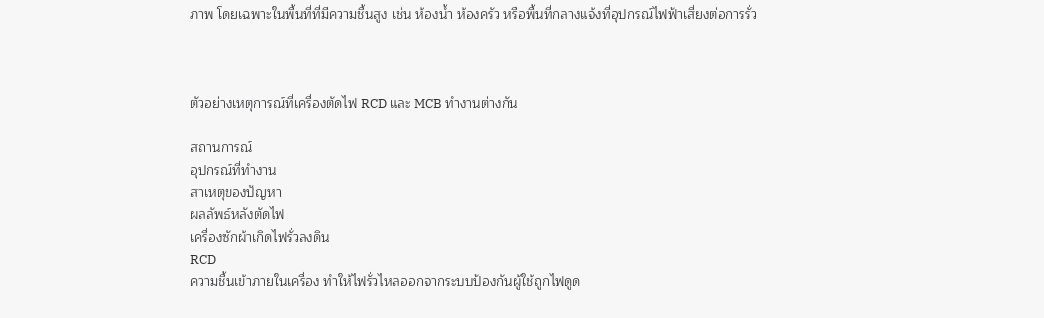ภาพ โดยเฉพาะในพื้นที่ที่มีความชื้นสูง เช่น ห้องน้ำ ห้องครัว หรือพื้นที่กลางแจ้งที่อุปกรณ์ไฟฟ้าเสี่ยงต่อการรั่ว



ตัวอย่างเหตุการณ์ที่เครื่องตัดไฟ RCD และ MCB ทำงานต่างกัน

สถานการณ์
อุปกรณ์ที่ทำงาน
สาเหตุของปัญหา
ผลลัพธ์หลังตัดไฟ
เครื่องซักผ้าเกิดไฟรั่วลงดิน
RCD
ความชื้นเข้าภายในเครื่อง ทำให้ไฟรั่วไหลออกจากระบบป้องกันผู้ใช้ถูกไฟดูด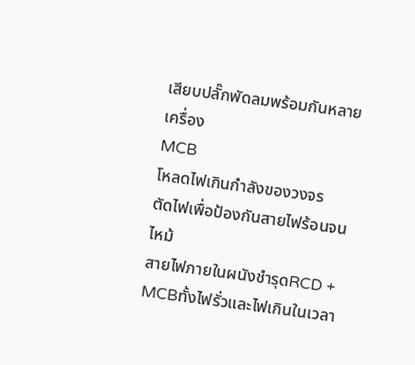เสียบปลั๊กพัดลมพร้อมกันหลายเครื่อง
MCB
โหลดไฟเกินกำลังของวงจร
ตัดไฟเพื่อป้องกันสายไฟร้อนจนไหม้
สายไฟภายในผนังชำรุดRCD + MCBทั้งไฟรั่วและไฟเกินในเวลา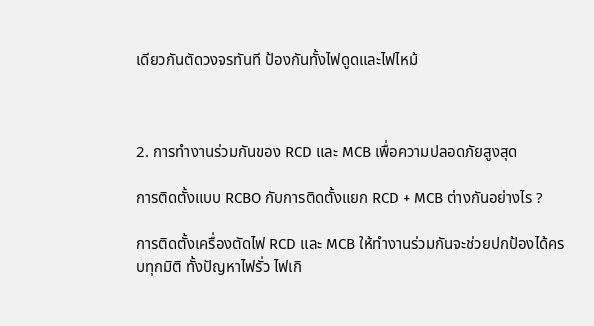เดียวกันตัดวงจรทันที ป้องกันทั้งไฟดูดและไฟไหม้



2. การทำงานร่วมกันของ RCD และ MCB เพื่อความปลอดภัยสูงสุด

การติดตั้งแบบ RCBO กับการติดตั้งแยก RCD + MCB ต่างกันอย่างไร ?

การติดตั้งเครื่องตัดไฟ RCD และ MCB ให้ทำงานร่วมกันจะช่วยปกป้องได้ครบทุกมิติ ทั้งปัญหาไฟรั่ว ไฟเกิ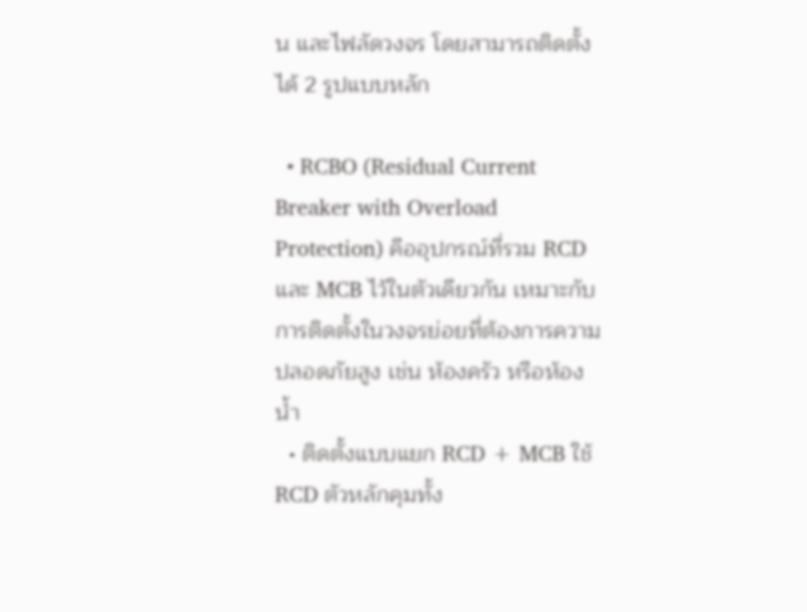น และไฟลัดวงจร โดยสามารถติดตั้งได้ 2 รูปแบบหลัก

  • RCBO (Residual Current Breaker with Overload Protection) คืออุปกรณ์ที่รวม RCD และ MCB ไว้ในตัวเดียวกัน เหมาะกับการติดตั้งในวงจรย่อยที่ต้องการความปลอดภัยสูง เช่น ห้องครัว หรือห้องน้ำ
  • ติดตั้งแบบแยก RCD + MCB ใช้ RCD ตัวหลักคุมทั้ง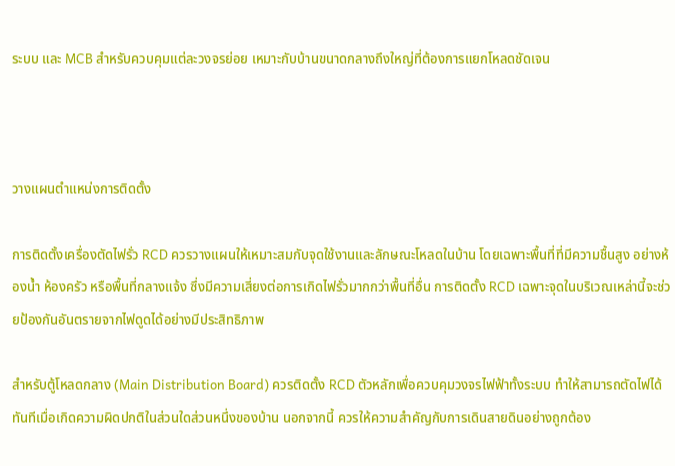ระบบ และ MCB สำหรับควบคุมแต่ละวงจรย่อย เหมาะกับบ้านขนาดกลางถึงใหญ่ที่ต้องการแยกโหลดชัดเจน



วางแผนตำแหน่งการติดตั้ง

การติดตั้งเครื่องตัดไฟรั่ว RCD ควรวางแผนให้เหมาะสมกับจุดใช้งานและลักษณะโหลดในบ้าน โดยเฉพาะพื้นที่ที่มีความชื้นสูง อย่างห้องน้ำ ห้องครัว หรือพื้นที่กลางแจ้ง ซึ่งมีความเสี่ยงต่อการเกิดไฟรั่วมากกว่าพื้นที่อื่น การติดตั้ง RCD เฉพาะจุดในบริเวณเหล่านี้จะช่วยป้องกันอันตรายจากไฟดูดได้อย่างมีประสิทธิภาพ

สำหรับตู้โหลดกลาง (Main Distribution Board) ควรติดตั้ง RCD ตัวหลักเพื่อควบคุมวงจรไฟฟ้าทั้งระบบ ทำให้สามารถตัดไฟได้ทันทีเมื่อเกิดความผิดปกติในส่วนใดส่วนหนึ่งของบ้าน นอกจากนี้ ควรให้ความสำคัญกับการเดินสายดินอย่างถูกต้อง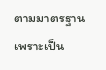ตามมาตรฐาน เพราะเป็น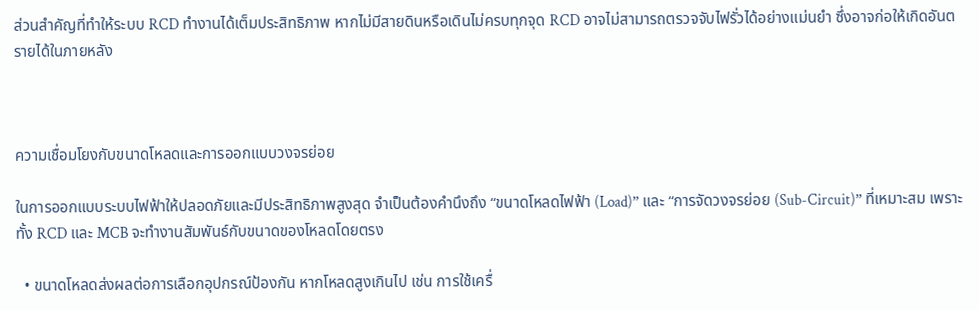ส่วนสำคัญที่ทำให้ระบบ RCD ทำงานได้เต็มประสิทธิภาพ หากไม่มีสายดินหรือเดินไม่ครบทุกจุด RCD อาจไม่สามารถตรวจจับไฟรั่วได้อย่างแม่นยำ ซึ่งอาจก่อให้เกิดอันตรายได้ในภายหลัง



ความเชื่อมโยงกับขนาดโหลดและการออกแบบวงจรย่อย

ในการออกแบบระบบไฟฟ้าให้ปลอดภัยและมีประสิทธิภาพสูงสุด จำเป็นต้องคำนึงถึง “ขนาดโหลดไฟฟ้า (Load)” และ “การจัดวงจรย่อย (Sub-Circuit)” ที่เหมาะสม เพราะทั้ง RCD และ MCB จะทำงานสัมพันธ์กับขนาดของโหลดโดยตรง

  • ขนาดโหลดส่งผลต่อการเลือกอุปกรณ์ป้องกัน หากโหลดสูงเกินไป เช่น การใช้เครื่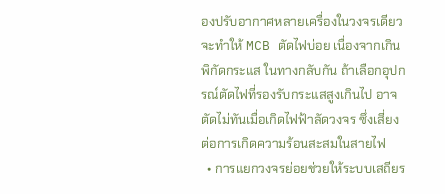องปรับอากาศหลายเครื่องในวงจรเดียว จะทำให้ MCB ตัดไฟบ่อย เนื่องจากเกินพิกัดกระแส ในทางกลับกัน ถ้าเลือกอุปกรณ์ตัดไฟที่รองรับกระแสสูงเกินไป อาจตัดไม่ทันเมื่อเกิดไฟฟ้าลัดวงจร ซึ่งเสี่ยงต่อการเกิดความร้อนสะสมในสายไฟ
  • การแยกวงจรย่อยช่วยให้ระบบเสถียร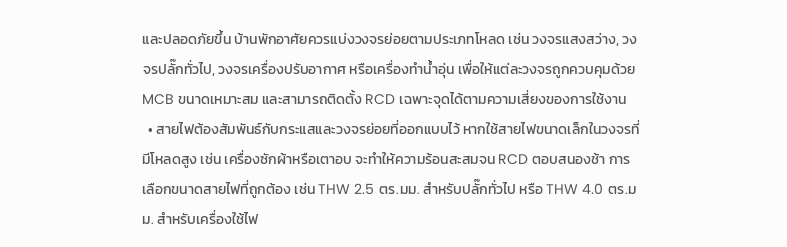และปลอดภัยขึ้น บ้านพักอาศัยควรแบ่งวงจรย่อยตามประเภทโหลด เช่น วงจรแสงสว่าง, วงจรปลั๊กทั่วไป, วงจรเครื่องปรับอากาศ หรือเครื่องทำน้ำอุ่น เพื่อให้แต่ละวงจรถูกควบคุมด้วย MCB ขนาดเหมาะสม และสามารถติดตั้ง RCD เฉพาะจุดได้ตามความเสี่ยงของการใช้งาน
  • สายไฟต้องสัมพันธ์กับกระแสและวงจรย่อยที่ออกแบบไว้ หากใช้สายไฟขนาดเล็กในวงจรที่มีโหลดสูง เช่น เครื่องซักผ้าหรือเตาอบ จะทำให้ความร้อนสะสมจน RCD ตอบสนองช้า การเลือกขนาดสายไฟที่ถูกต้อง เช่น THW 2.5 ตร.มม. สำหรับปลั๊กทั่วไป หรือ THW 4.0 ตร.มม. สำหรับเครื่องใช้ไฟ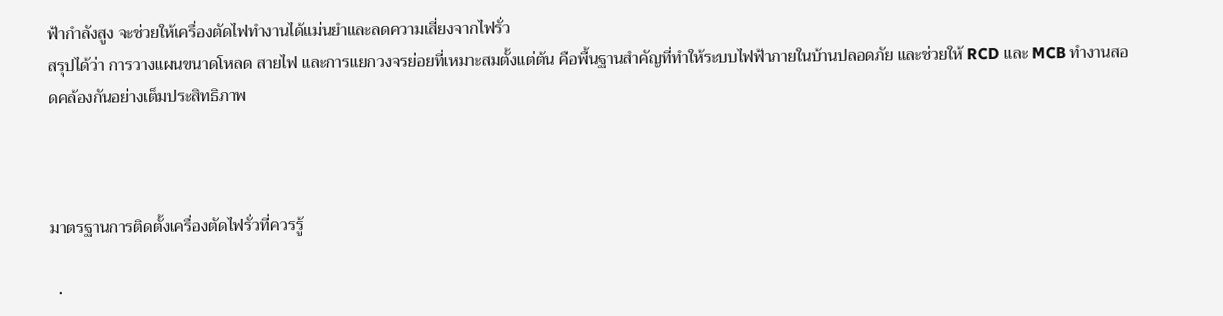ฟ้ากำลังสูง จะช่วยให้เครื่องตัดไฟทำงานได้แม่นยำและลดความเสี่ยงจากไฟรั่ว
สรุปได้ว่า การวางแผนขนาดโหลด สายไฟ และการแยกวงจรย่อยที่เหมาะสมตั้งแต่ต้น คือพื้นฐานสำคัญที่ทำให้ระบบไฟฟ้าภายในบ้านปลอดภัย และช่วยให้ RCD และ MCB ทำงานสอดคล้องกันอย่างเต็มประสิทธิภาพ



มาตรฐานการติดตั้งเครื่องตัดไฟรั่วที่ควรรู้

  •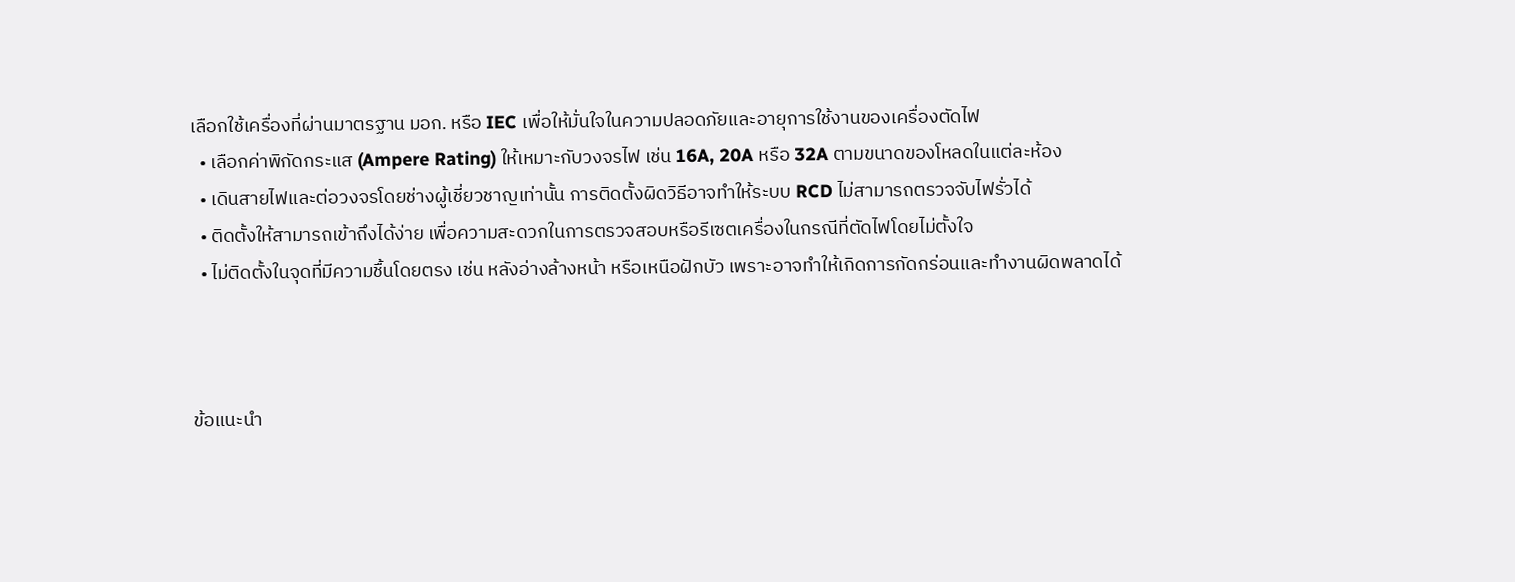เลือกใช้เครื่องที่ผ่านมาตรฐาน มอก. หรือ IEC เพื่อให้มั่นใจในความปลอดภัยและอายุการใช้งานของเครื่องตัดไฟ
  • เลือกค่าพิกัดกระแส (Ampere Rating) ให้เหมาะกับวงจรไฟ เช่น 16A, 20A หรือ 32A ตามขนาดของโหลดในแต่ละห้อง
  • เดินสายไฟและต่อวงจรโดยช่างผู้เชี่ยวชาญเท่านั้น การติดตั้งผิดวิธีอาจทำให้ระบบ RCD ไม่สามารถตรวจจับไฟรั่วได้
  • ติดตั้งให้สามารถเข้าถึงได้ง่าย เพื่อความสะดวกในการตรวจสอบหรือรีเซตเครื่องในกรณีที่ตัดไฟโดยไม่ตั้งใจ
  • ไม่ติดตั้งในจุดที่มีความชื้นโดยตรง เช่น หลังอ่างล้างหน้า หรือเหนือฝักบัว เพราะอาจทำให้เกิดการกัดกร่อนและทำงานผิดพลาดได้



ข้อแนะนำ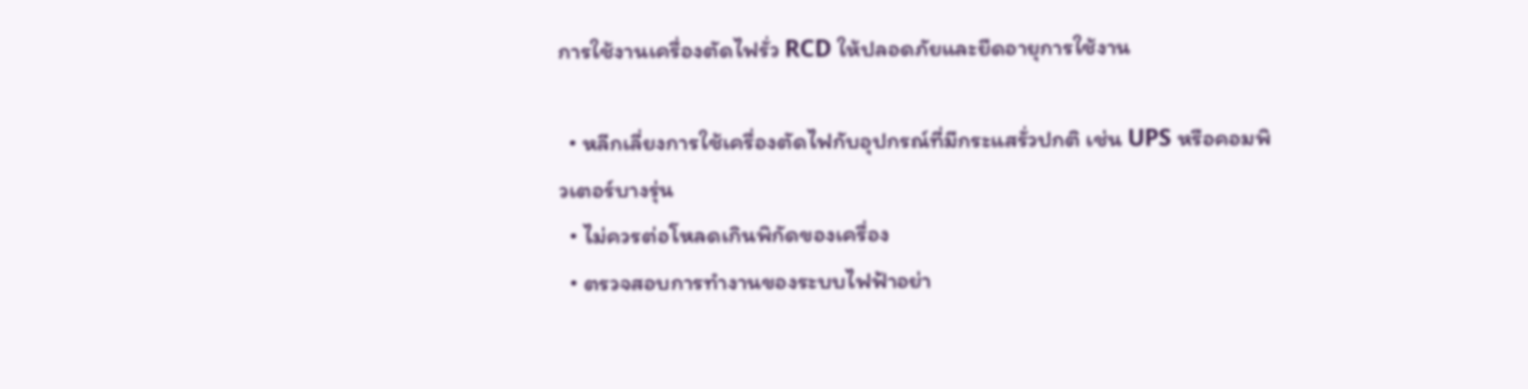การใช้งานเครื่องตัดไฟรั่ว RCD ให้ปลอดภัยและยืดอายุการใช้งาน

  • หลีกเลี่ยงการใช้เครื่องตัดไฟกับอุปกรณ์ที่มีกระแสรั่วปกติ เช่น UPS หรือคอมพิวเตอร์บางรุ่น
  • ไม่ควรต่อโหลดเกินพิกัดของเครื่อง
  • ตรวจสอบการทำงานของระบบไฟฟ้าอย่า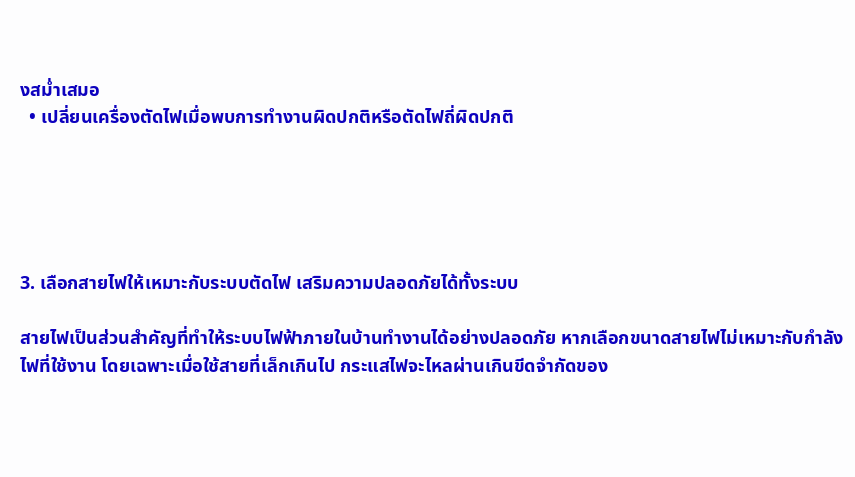งสม่ำเสมอ
  • เปลี่ยนเครื่องตัดไฟเมื่อพบการทำงานผิดปกติหรือตัดไฟถี่ผิดปกติ





3. เลือกสายไฟให้เหมาะกับระบบตัดไฟ เสริมความปลอดภัยได้ทั้งระบบ

สายไฟเป็นส่วนสำคัญที่ทำให้ระบบไฟฟ้าภายในบ้านทำงานได้อย่างปลอดภัย หากเลือกขนาดสายไฟไม่เหมาะกับกำลังไฟที่ใช้งาน โดยเฉพาะเมื่อใช้สายที่เล็กเกินไป กระแสไฟจะไหลผ่านเกินขีดจำกัดของ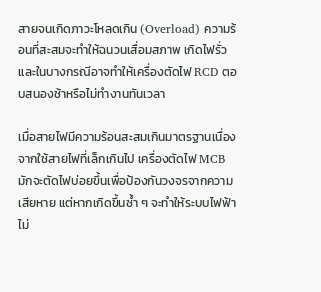สายจนเกิดภาวะโหลดเกิน (Overload) ความร้อนที่สะสมจะทำให้ฉนวนเสื่อมสภาพ เกิดไฟรั่ว และในบางกรณีอาจทำให้เครื่องตัดไฟ RCD ตอบสนองช้าหรือไม่ทำงานทันเวลา

เมื่อสายไฟมีความร้อนสะสมเกินมาตรฐานเนื่องจากใช้สายไฟที่เล็กเกินไป เครื่องตัดไฟ MCB มักจะตัดไฟบ่อยขึ้นเพื่อป้องกันวงจรจากความเสียหาย แต่หากเกิดขึ้นซ้ำ ๆ จะทำให้ระบบไฟฟ้าไม่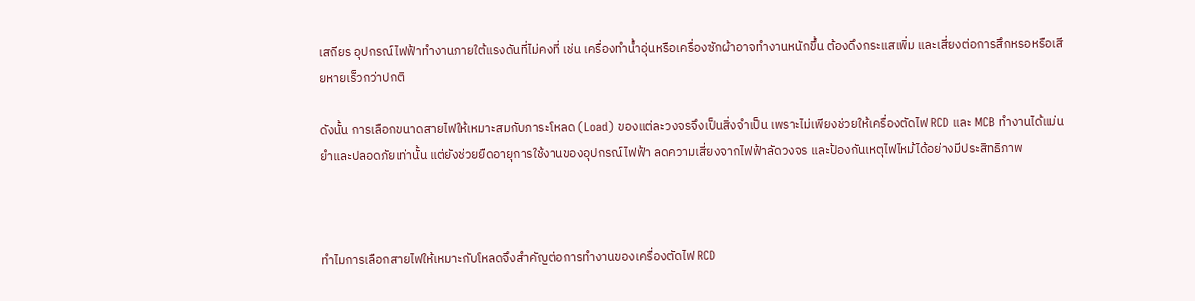เสถียร อุปกรณ์ไฟฟ้าทำงานภายใต้แรงดันที่ไม่คงที่ เช่น เครื่องทำน้ำอุ่นหรือเครื่องซักผ้าอาจทำงานหนักขึ้น ต้องดึงกระแสเพิ่ม และเสี่ยงต่อการสึกหรอหรือเสียหายเร็วกว่าปกติ

ดังนั้น การเลือกขนาดสายไฟให้เหมาะสมกับภาระโหลด (Load) ของแต่ละวงจรจึงเป็นสิ่งจำเป็น เพราะไม่เพียงช่วยให้เครื่องตัดไฟ RCD และ MCB ทำงานได้แม่นยำและปลอดภัยเท่านั้น แต่ยังช่วยยืดอายุการใช้งานของอุปกรณ์ไฟฟ้า ลดความเสี่ยงจากไฟฟ้าลัดวงจร และป้องกันเหตุไฟไหม้ได้อย่างมีประสิทธิภาพ



ทำไมการเลือกสายไฟให้เหมาะกับโหลดจึงสำคัญต่อการทำงานของเครื่องตัดไฟ RCD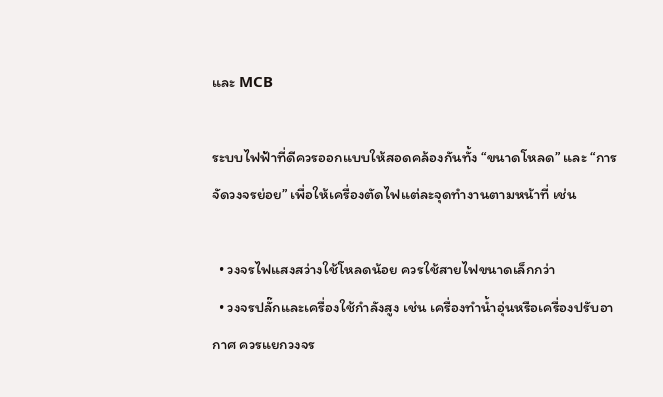และ MCB

ระบบไฟฟ้าที่ดีควรออกแบบให้สอดคล้องกันทั้ง “ขนาดโหลด” และ “การจัดวงจรย่อย” เพื่อให้เครื่องตัดไฟแต่ละจุดทำงานตามหน้าที่ เช่น

  • วงจรไฟแสงสว่างใช้โหลดน้อย ควรใช้สายไฟขนาดเล็กกว่า
  • วงจรปลั๊กและเครื่องใช้กำลังสูง เช่น เครื่องทำน้ำอุ่นหรือเครื่องปรับอากาศ ควรแยกวงจร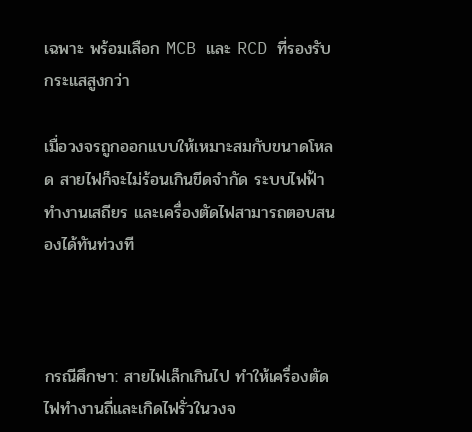เฉพาะ พร้อมเลือก MCB และ RCD ที่รองรับกระแสสูงกว่า

เมื่อวงจรถูกออกแบบให้เหมาะสมกับขนาดโหลด สายไฟก็จะไม่ร้อนเกินขีดจำกัด ระบบไฟฟ้าทำงานเสถียร และเครื่องตัดไฟสามารถตอบสนองได้ทันท่วงที



กรณีศึกษา: สายไฟเล็กเกินไป ทำให้เครื่องตัดไฟทำงานถี่และเกิดไฟรั่วในวงจ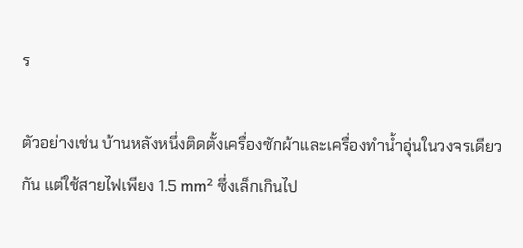ร

ตัวอย่างเช่น บ้านหลังหนึ่งติดตั้งเครื่องซักผ้าและเครื่องทำน้ำอุ่นในวงจรเดียวกัน แต่ใช้สายไฟเพียง 1.5 mm² ซึ่งเล็กเกินไป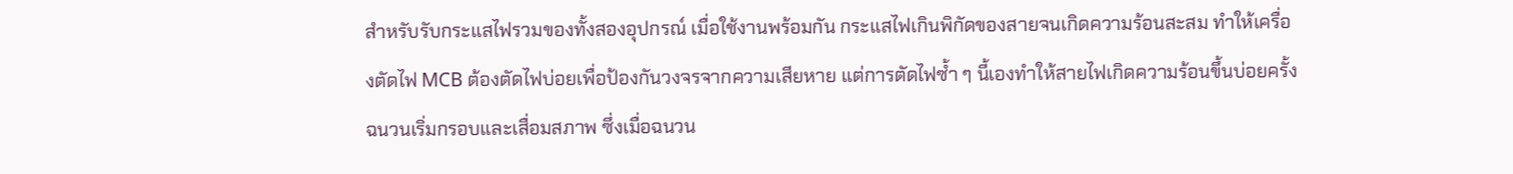สำหรับรับกระแสไฟรวมของทั้งสองอุปกรณ์ เมื่อใช้งานพร้อมกัน กระแสไฟเกินพิกัดของสายจนเกิดความร้อนสะสม ทำให้เครื่องตัดไฟ MCB ต้องตัดไฟบ่อยเพื่อป้องกันวงจรจากความเสียหาย แต่การตัดไฟซ้ำ ๆ นี้เองทำให้สายไฟเกิดความร้อนขึ้นบ่อยครั้ง ฉนวนเริ่มกรอบและเสื่อมสภาพ ซึ่งเมื่อฉนวน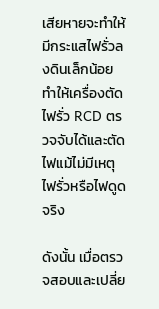เสียหายจะทำให้มีกระแสไฟรั่วลงดินเล็กน้อยทำให้เครื่องตัดไฟรั่ว RCD ตรวจจับได้และตัดไฟแม้ไม่มีเหตุไฟรั่วหรือไฟดูดจริง

ดังนั้น เมื่อตรวจสอบและเปลี่ย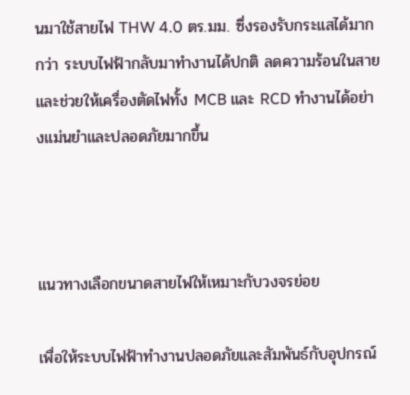นมาใช้สายไฟ THW 4.0 ตร.มม. ซึ่งรองรับกระแสได้มากกว่า ระบบไฟฟ้ากลับมาทำงานได้ปกติ ลดความร้อนในสาย และช่วยให้เครื่องตัดไฟทั้ง MCB และ RCD ทำงานได้อย่างแม่นยำและปลอดภัยมากขึ้น



แนวทางเลือกขนาดสายไฟให้เหมาะกับวงจรย่อย

เพื่อให้ระบบไฟฟ้าทำงานปลอดภัยและสัมพันธ์กับอุปกรณ์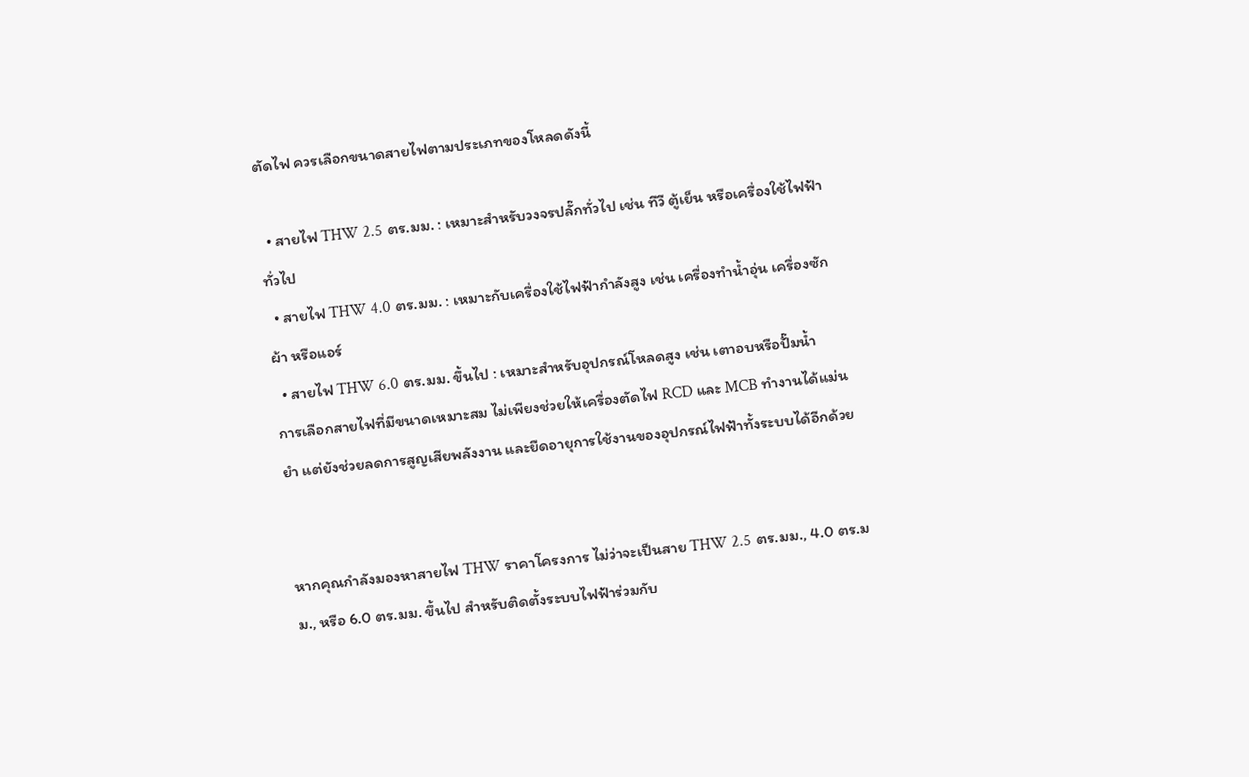ตัดไฟ ควรเลือกขนาดสายไฟตามประเภทของโหลดดังนี้

  • สายไฟ THW 2.5 ตร.มม. : เหมาะสำหรับวงจรปลั๊กทั่วไป เช่น ทีวี ตู้เย็น หรือเครื่องใช้ไฟฟ้าทั่วไป
  • สายไฟ THW 4.0 ตร.มม. : เหมาะกับเครื่องใช้ไฟฟ้ากำลังสูง เช่น เครื่องทำน้ำอุ่น เครื่องซักผ้า หรือแอร์
  • สายไฟ THW 6.0 ตร.มม. ขึ้นไป : เหมาะสำหรับอุปกรณ์โหลดสูง เช่น เตาอบหรือปั๊มน้ำ
การเลือกสายไฟที่มีขนาดเหมาะสม ไม่เพียงช่วยให้เครื่องตัดไฟ RCD และ MCB ทำงานได้แม่นยำ แต่ยังช่วยลดการสูญเสียพลังงาน และยืดอายุการใช้งานของอุปกรณ์ไฟฟ้าทั้งระบบได้อีกด้วย


หากคุณกำลังมองหาสายไฟ THW ราคาโครงการ ไม่ว่าจะเป็นสาย THW 2.5 ตร.มม., 4.0 ตร.มม., หรือ 6.0 ตร.มม. ขึ้นไป สำหรับติดตั้งระบบไฟฟ้าร่วมกับ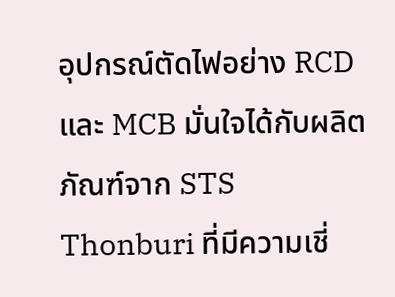อุปกรณ์ตัดไฟอย่าง RCD และ MCB มั่นใจได้กับผลิตภัณฑ์จาก STS Thonburi ที่มีความเชี่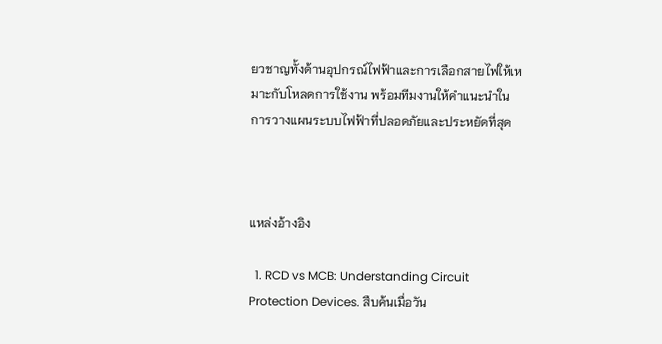ยวชาญทั้งด้านอุปกรณ์ไฟฟ้าและการเลือกสายไฟให้เหมาะกับโหลดการใช้งาน พร้อมทีมงานให้คำแนะนำในการวางแผนระบบไฟฟ้าที่ปลอดภัยและประหยัดที่สุด



แหล่งอ้างอิง

  1. RCD vs MCB: Understanding Circuit Protection Devices. สืบค้นเมื่อวัน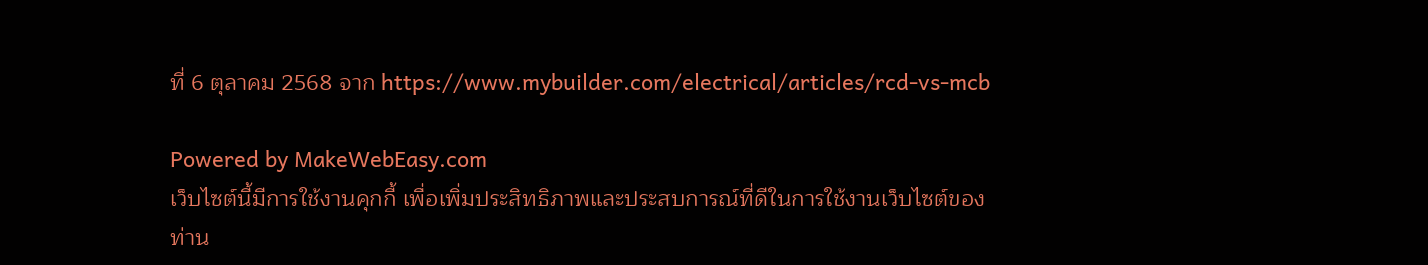ที่ 6 ตุลาคม 2568 จาก https://www.mybuilder.com/electrical/articles/rcd-vs-mcb

Powered by MakeWebEasy.com
เว็บไซต์นี้มีการใช้งานคุกกี้ เพื่อเพิ่มประสิทธิภาพและประสบการณ์ที่ดีในการใช้งานเว็บไซต์ของท่าน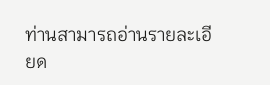ท่านสามารถอ่านรายละเอียด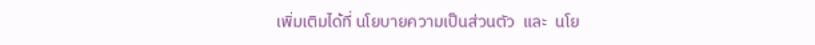เพิ่มเติมได้ที่ นโยบายความเป็นส่วนตัว  และ  นโย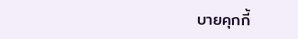บายคุกกี้